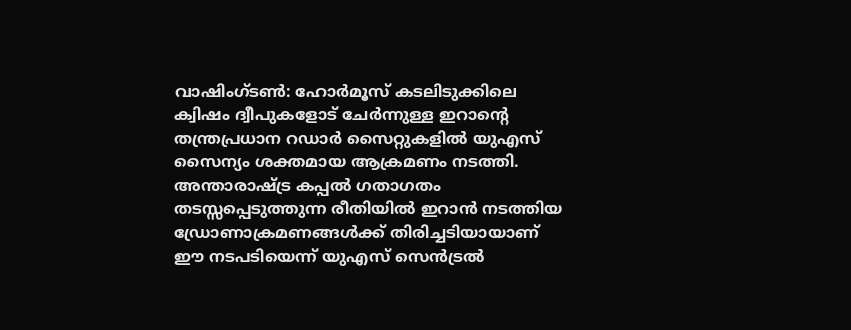വാഷിംഗ്ടൺ: ഹോർമൂസ് കടലിടുക്കിലെ ക്വിഷം ദ്വീപുകളോട് ചേർന്നുള്ള ഇറാന്റെ തന്ത്രപ്രധാന റഡാർ സൈറ്റുകളിൽ യുഎസ് സൈന്യം ശക്തമായ ആക്രമണം നടത്തി. അന്താരാഷ്ട്ര കപ്പൽ ഗതാഗതം തടസ്സപ്പെടുത്തുന്ന രീതിയിൽ ഇറാൻ നടത്തിയ ഡ്രോണാക്രമണങ്ങൾക്ക് തിരിച്ചടിയായാണ് ഈ നടപടിയെന്ന് യുഎസ് സെൻട്രൽ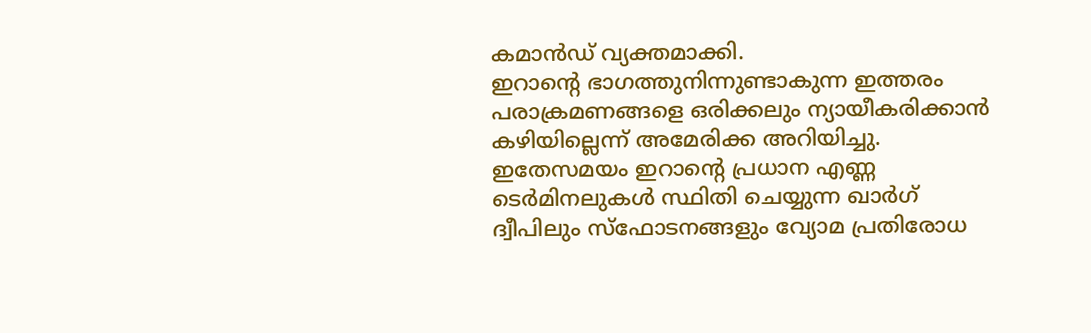കമാൻഡ് വ്യക്തമാക്കി.
ഇറാന്റെ ഭാഗത്തുനിന്നുണ്ടാകുന്ന ഇത്തരം പരാക്രമണങ്ങളെ ഒരിക്കലും ന്യായീകരിക്കാൻ കഴിയില്ലെന്ന് അമേരിക്ക അറിയിച്ചു. ഇതേസമയം ഇറാന്റെ പ്രധാന എണ്ണ ടെർമിനലുകൾ സ്ഥിതി ചെയ്യുന്ന ഖാർഗ് ദ്വീപിലും സ്ഫോടനങ്ങളും വ്യോമ പ്രതിരോധ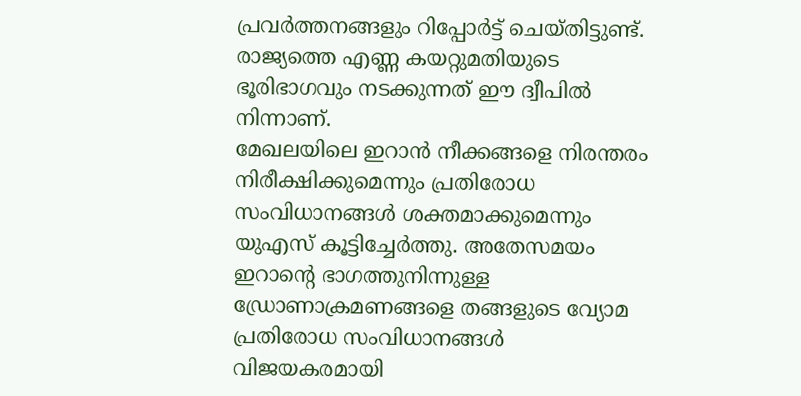പ്രവർത്തനങ്ങളും റിപ്പോർട്ട് ചെയ്തിട്ടുണ്ട്. രാജ്യത്തെ എണ്ണ കയറ്റുമതിയുടെ ഭൂരിഭാഗവും നടക്കുന്നത് ഈ ദ്വീപിൽ നിന്നാണ്.
മേഖലയിലെ ഇറാൻ നീക്കങ്ങളെ നിരന്തരം നിരീക്ഷിക്കുമെന്നും പ്രതിരോധ സംവിധാനങ്ങൾ ശക്തമാക്കുമെന്നും യുഎസ് കൂട്ടിച്ചേർത്തു. അതേസമയം ഇറാന്റെ ഭാഗത്തുനിന്നുള്ള ഡ്രോണാക്രമണങ്ങളെ തങ്ങളുടെ വ്യോമ പ്രതിരോധ സംവിധാനങ്ങൾ വിജയകരമായി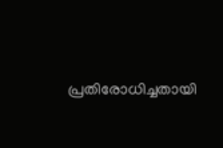പ്രതിരോധിച്ചതായി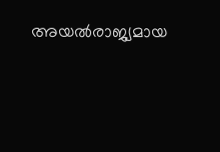അയൽരാജ്യമായ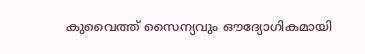കുവൈത്ത് സൈന്യവും ഔദ്യോഗികമായി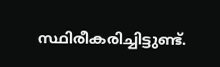സ്ഥിരീകരിച്ചിട്ടുണ്ട്.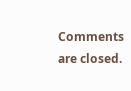Comments are closed.